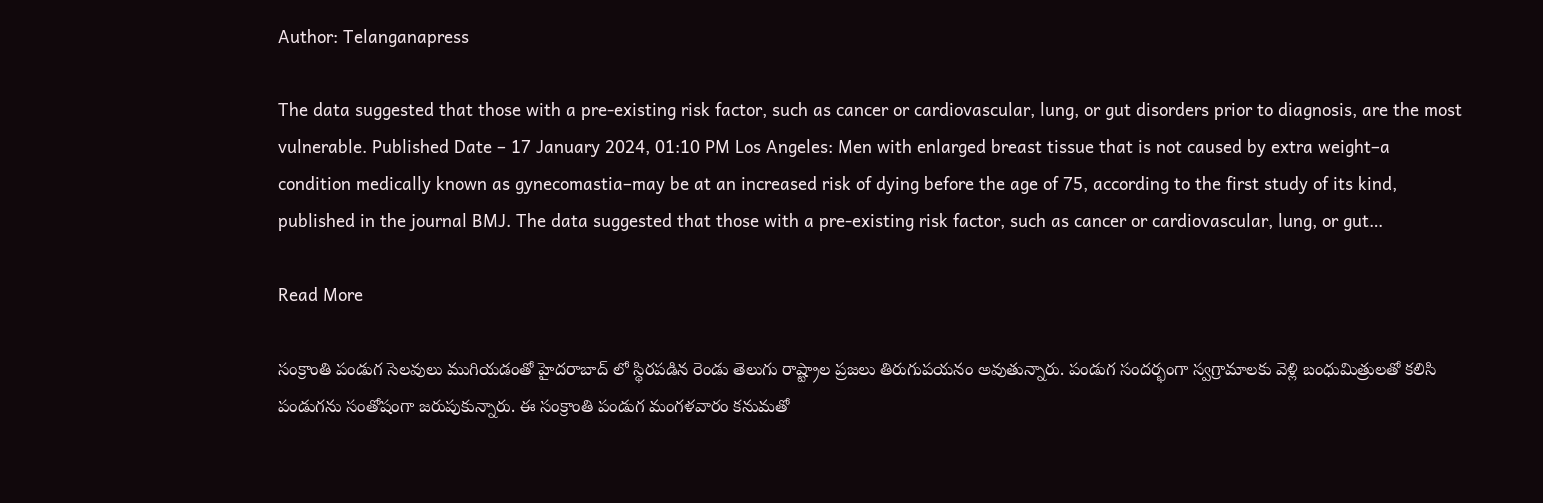Author: Telanganapress

The data suggested that those with a pre-existing risk factor, such as cancer or cardiovascular, lung, or gut disorders prior to diagnosis, are the most vulnerable. Published Date – 17 January 2024, 01:10 PM Los Angeles: Men with enlarged breast tissue that is not caused by extra weight–a condition medically known as gynecomastia–may be at an increased risk of dying before the age of 75, according to the first study of its kind, published in the journal BMJ. The data suggested that those with a pre-existing risk factor, such as cancer or cardiovascular, lung, or gut…

Read More

సంక్రాంతి పండుగ సెలవులు ముగియడంతో హైదరాబాద్ లో స్థిరపడిన రెండు తెలుగు రాష్ట్రాల ప్రజలు తిరుగుపయనం అవుతున్నారు. పండుగ సందర్భంగా స్వగ్రామాలకు వెళ్లి బంధుమిత్రులతో కలిసి పండుగను సంతోషంగా జరుపుకున్నారు. ఈ సంక్రాంతి పండుగ మంగళవారం కనుమతో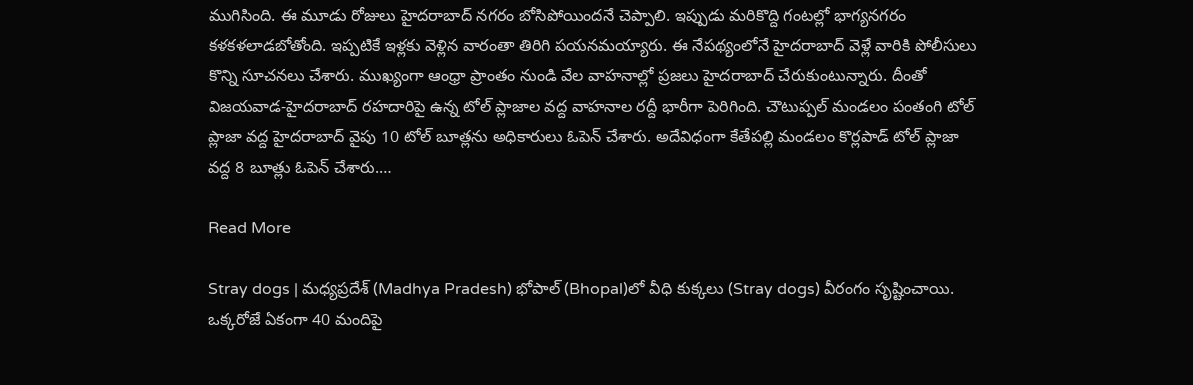ముగిసింది. ఈ మూడు రోజులు హైదరాబాద్ నగరం బోసిపోయిందనే చెప్పాలి. ఇప్పుడు మరికొద్ది గంటల్లో భాగ్యనగరం కళకళలాడబోతోంది. ఇప్పటికే ఇళ్లకు వెళ్లిన వారంతా తిరిగి పయనమయ్యారు. ఈ నేపథ్యంలోనే హైదరాబాద్ వెళ్లే వారికి పోలీసులు కొన్ని సూచనలు చేశారు. ముఖ్యంగా ఆంధ్రా ప్రాంతం నుండి వేల వాహనాల్లో ప్రజలు హైదరాబాద్ చేరుకుంటున్నారు. దీంతో విజయవాడ-హైదరాబాద్ రహదారిపై ఉన్న టోల్ ప్లాజాల వద్ద వాహనాల రద్దీ భారీగా పెరిగింది. చౌటుప్పల్ మండలం పంతంగి టోల్ ప్లాజా వద్ద హైదరాబాద్ వైపు 10 టోల్ బూత్లను అధికారులు ఓపెన్ చేశారు. అదేవిధంగా కేతేపల్లి మండలం కొర్లపాడ్ టోల్ ప్లాజా వద్ద 8 బూత్లు ఓపెన్ చేశారు.…

Read More

Stray dogs | మధ్యప్రదేశ్‌ (Madhya Pradesh) భోపాల్‌ (Bhopal)లో వీధి కుక్కలు (Stray dogs) వీరంగం సృష్టించాయి. ఒక్కరోజే ఏకంగా 40 మందిపై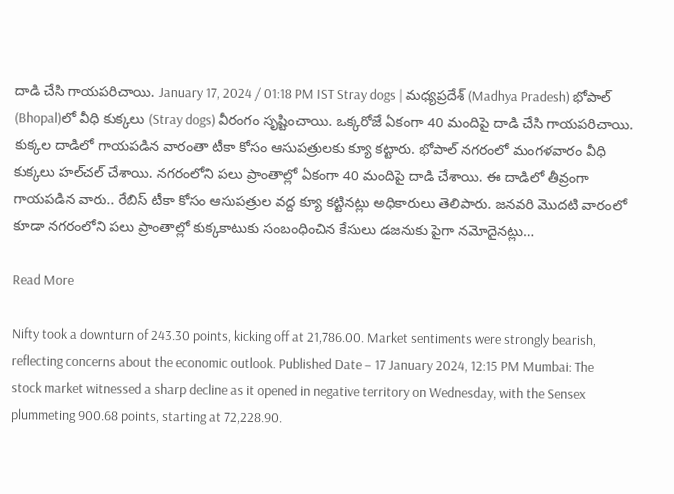దాడి చేసి గాయపరిచాయి. January 17, 2024 / 01:18 PM IST Stray dogs | మధ్యప్రదేశ్‌ (Madhya Pradesh) భోపాల్‌ (Bhopal)లో వీధి కుక్కలు (Stray dogs) వీరంగం సృష్టించాయి. ఒక్కరోజే ఏకంగా 40 మందిపై దాడి చేసి గాయపరిచాయి. కుక్కల దాడిలో గాయపడిన వారంతా టీకా కోసం ఆసుపత్రులకు క్యూ కట్టారు. భోపాల్‌ నగరంలో మంగళవారం వీధి కుక్కలు హల్‌చల్‌ చేశాయి. నగరంలోని పలు ప్రాంతాల్లో ఏకంగా 40 మందిపై దాడి చేశాయి. ఈ దాడిలో తీవ్రంగా గాయపడిన వారు.. రేబిస్‌ టీకా కోసం ఆసుపత్రుల వద్ద క్యూ కట్టినట్లు అధికారులు తెలిపారు. జనవరి మొదటి వారంలో కూడా నగరంలోని పలు ప్రాంతాల్లో కుక్కకాటుకు సంబంధించిన కేసులు డజనుకు పైగా నమోదైనట్లు…

Read More

Nifty took a downturn of 243.30 points, kicking off at 21,786.00. Market sentiments were strongly bearish, reflecting concerns about the economic outlook. Published Date – 17 January 2024, 12:15 PM Mumbai: The stock market witnessed a sharp decline as it opened in negative territory on Wednesday, with the Sensex plummeting 900.68 points, starting at 72,228.90.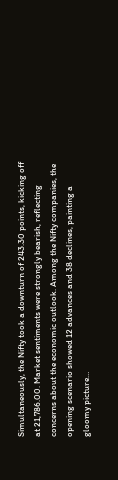Simultaneously, the Nifty took a downturn of 243.30 points, kicking off at 21,786.00. Market sentiments were strongly bearish, reflecting concerns about the economic outlook. Among the Nifty companies, the opening scenario showed 12 advances and 38 declines, painting a gloomy picture…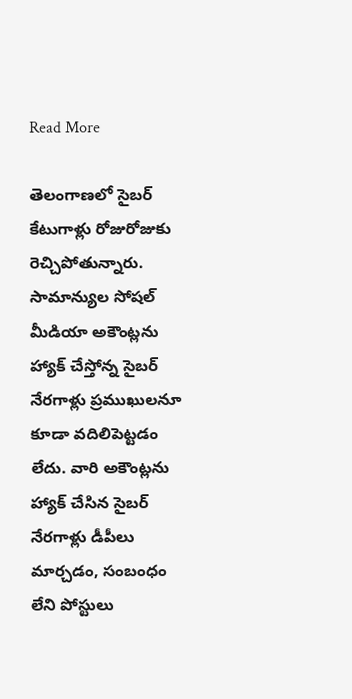Read More

తెలంగాణలో సైబర్ కేటుగాళ్లు రోజురోజుకు రెచ్చిపోతున్నారు. సామాన్యుల సోషల్ మీడియా అకౌంట్లను హ్యాక్ చేస్తోన్న సైబర్ నేరగాళ్లు ప్రముఖులనూ కూడా వదిలిపెట్టడం లేదు. వారి అకౌంట్లను హ్యాక్ చేసిన సైబర్ నేరగాళ్లు డీపీలు మార్చడం, సంబంధం లేని పోస్టులు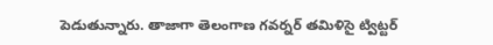పెడుతున్నారు. తాజాగా తెలంగాణ గవర్నర్ తమిళిసై ట్విట్టర్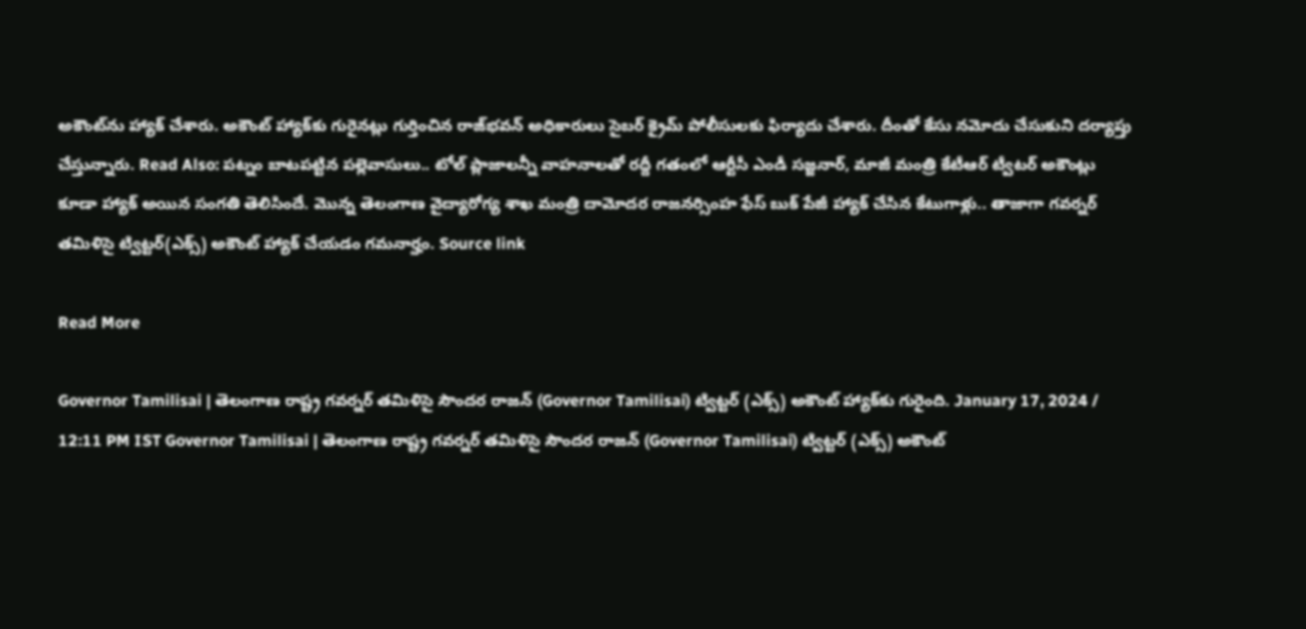అకౌంట్‌ను హ్యాక్ చేశారు. అకౌంట్ హ్యాక్‌కు గురైనట్లు గుర్తించిన రాజ్‌భవన్ అధికారులు సైబర్ క్రైమ్ పోలీసులకు ఫిర్యాదు చేశారు. దీంతో కేసు నమోదు చేసుకుని దర్యాప్తు చేస్తున్నారు. Read Also: పట్నం బాటపట్టిన పల్లెవాసులు.. టోల్ ప్లాజాలన్నీ వాహనాలతో రద్దీ గతంలో ఆర్టీసీ ఎండీ సజ్జనార్‌, మాజీ మంత్రి కేటీఆర్ ట్వీటర్‌ అకౌంట్లు కూడా హ్యాక్‌ అయిన సంగతి తెలిసిందే. మొన్న తెలంగాణ వైద్యారోగ్య శాఖ మంత్రి దామోదర రాజనర్సింహ ఫేస్ బుక్ పేజీ హ్యాక్ చేసిన కేటుగాళ్లు.. తాజాగా గవర్నర్‌ తమిళిసై ట్విట్టర్‌(ఎక్స్‌) అకౌంట్‌ హ్యాక్‌ చేయడం గమనార్హం. Source link

Read More

Governor Tamilisai | తెలంగాణ రాష్ట్ర గవర్నర్ తమిళిసై సౌందర రాజన్‌ (Governor Tamilisai) ట్విట్టర్ (ఎక్స్‌) అకౌంట్‌ హ్యాక్‌కు గురైంది. January 17, 2024 / 12:11 PM IST Governor Tamilisai | తెలంగాణ రాష్ట్ర గవర్నర్ తమిళిసై సౌందర రాజన్‌ (Governor Tamilisai) ట్విట్టర్ (ఎక్స్‌) అకౌంట్‌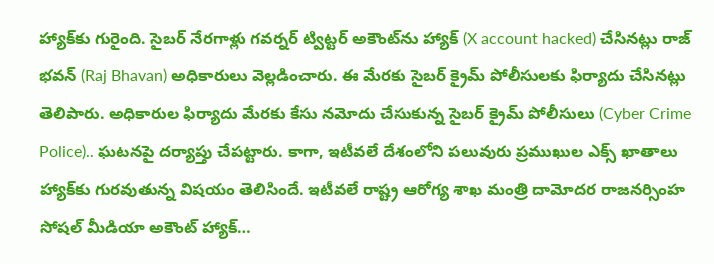హ్యాక్‌కు గురైంది. సైబర్ నేరగాళ్లు గవర్నర్ ట్విట్టర్‌ అకౌంట్‌ను హ్యాక్ (X account hacked) చేసినట్లు రాజ్ భవన్ (Raj Bhavan) అధికారులు వెల్లడించారు. ఈ మేరకు సైబర్ క్రైమ్ పోలీసులకు ఫిర్యాదు చేసినట్లు తెలిపారు. అధికారుల ఫిర్యాదు మేరకు కేసు నమోదు చేసుకున్న సైబర్‌ క్రైమ్‌ పోలీసులు (Cyber Crime Police).. ఘటనపై దర్యాప్తు చేపట్టారు. కాగా, ఇటీవలే దేశంలోని పలువురు ప్రముఖుల ఎక్స్‌ ఖాతాలు హ్యాక్‌కు గురవుతున్న విషయం తెలిసిందే. ఇటీవలే రాష్ట్ర ఆరోగ్య శాఖ మంత్రి దామోదర రాజనర్సింహ సోషల్‌ మీడియా అకౌంట్‌ హ్యాక్‌…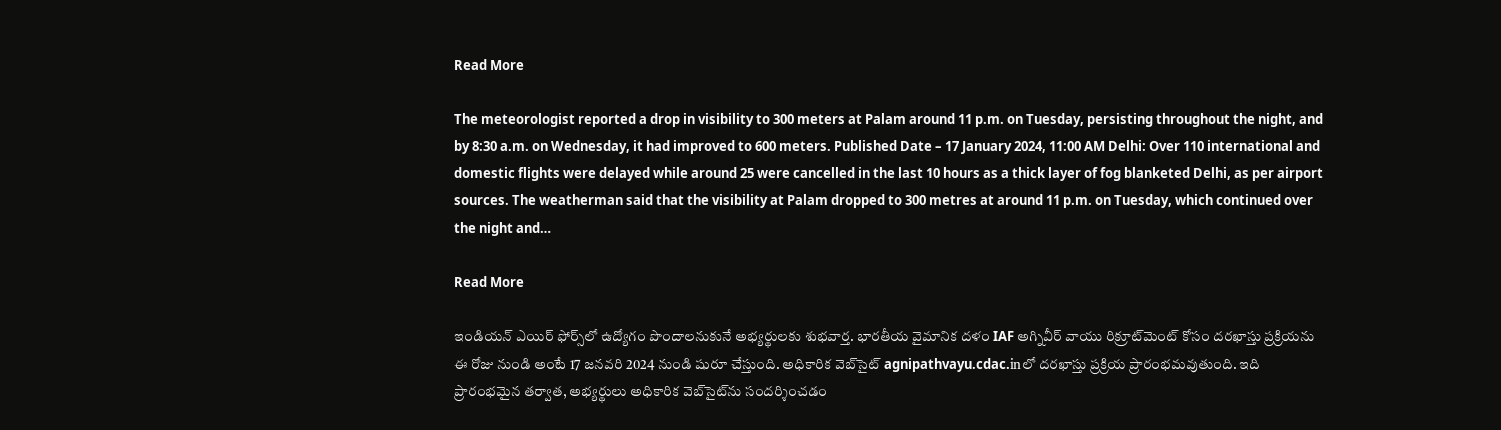Read More

The meteorologist reported a drop in visibility to 300 meters at Palam around 11 p.m. on Tuesday, persisting throughout the night, and by 8:30 a.m. on Wednesday, it had improved to 600 meters. Published Date – 17 January 2024, 11:00 AM Delhi: Over 110 international and domestic flights were delayed while around 25 were cancelled in the last 10 hours as a thick layer of fog blanketed Delhi, as per airport sources. The weatherman said that the visibility at Palam dropped to 300 metres at around 11 p.m. on Tuesday, which continued over the night and…

Read More

ఇండియన్ ఎయిర్ ఫోర్స్‌లో ఉద్యోగం పొందాలనుకునే అభ్యర్థులకు శుభవార్త. భారతీయ వైమానిక దళం IAF అగ్నివీర్ వాయు రిక్రూట్‌మెంట్ కోసం దరఖాస్తు ప్రక్రియను ఈ రోజు నుండి అంటే 17 జనవరి 2024 నుండి షురూ చేస్తుంది. అధికారిక వెబ్‌సైట్ agnipathvayu.cdac.inలో దరఖాస్తు ప్రక్రియ ప్రారంభమవుతుంది. ఇది ప్రారంభమైన తర్వాత, అభ్యర్థులు అధికారిక వెబ్‌సైట్‌ను సందర్శించడం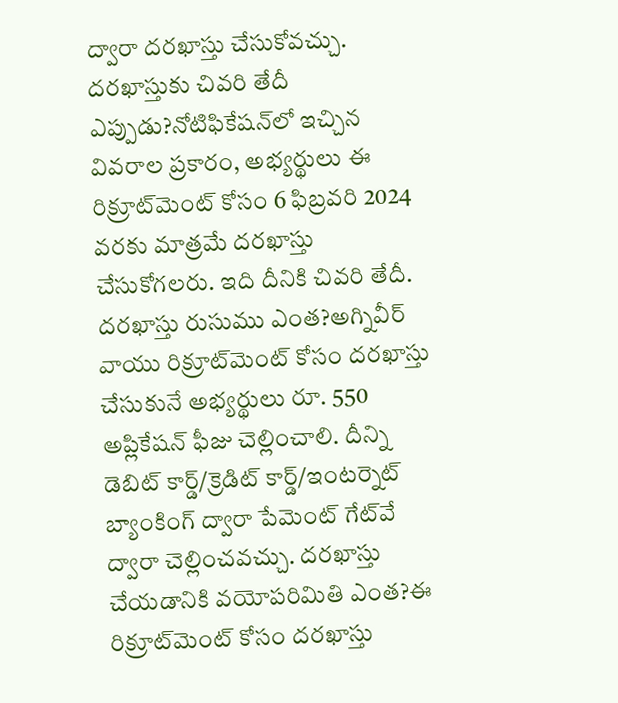ద్వారా దరఖాస్తు చేసుకోవచ్చు. దరఖాస్తుకు చివరి తేదీ ఎప్పుడు?నోటిఫికేషన్‌లో ఇచ్చిన వివరాల ప్రకారం, అభ్యర్థులు ఈ రిక్రూట్‌మెంట్ కోసం 6 ఫిబ్రవరి 2024 వరకు మాత్రమే దరఖాస్తు చేసుకోగలరు. ఇది దీనికి చివరి తేదీ. దరఖాస్తు రుసుము ఎంత?అగ్నివీర్ వాయు రిక్రూట్‌మెంట్ కోసం దరఖాస్తు చేసుకునే అభ్యర్థులు రూ. 550 అప్లికేషన్ ఫీజు చెల్లించాలి. దీన్ని డెబిట్ కార్డ్/క్రెడిట్ కార్డ్/ఇంటర్నెట్ బ్యాంకింగ్ ద్వారా పేమెంట్ గేట్‌వే ద్వారా చెల్లించవచ్చు. దరఖాస్తు చేయడానికి వయోపరిమితి ఎంత?ఈ రిక్రూట్‌మెంట్ కోసం దరఖాస్తు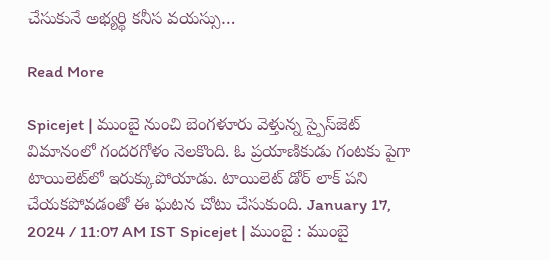చేసుకునే అభ్యర్థి కనీస వయస్సు…

Read More

Spicejet | ముంబై నుంచి బెంగ‌ళూరు వెళ్తున్న స్పైస్‌జెట్ విమానంలో గంద‌ర‌గోళం నెల‌కొంది. ఓ ప్ర‌యాణికుడు గంట‌కు పైగా టాయిలెట్‌లో ఇరుక్కుపోయాడు. టాయిలెట్ డోర్ లాక్ ప‌ని చేయ‌క‌పోవ‌డంతో ఈ ఘ‌ట‌న చోటు చేసుకుంది. January 17, 2024 / 11:07 AM IST Spicejet | ముంబై : ముంబై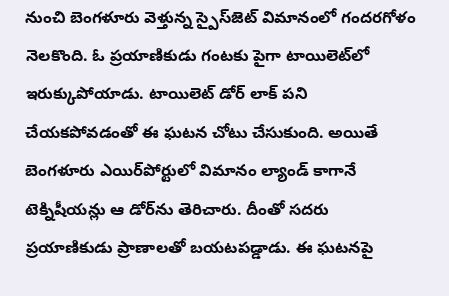నుంచి బెంగ‌ళూరు వెళ్తున్న స్పైస్‌జెట్ విమానంలో గంద‌ర‌గోళం నెల‌కొంది. ఓ ప్ర‌యాణికుడు గంట‌కు పైగా టాయిలెట్‌లో ఇరుక్కుపోయాడు. టాయిలెట్ డోర్ లాక్ ప‌ని చేయ‌క‌పోవ‌డంతో ఈ ఘ‌ట‌న చోటు చేసుకుంది. అయితే బెంగ‌ళూరు ఎయిర్‌పోర్టులో విమానం ల్యాండ్ కాగానే టెక్నిషీయ‌న్లు ఆ డోర్‌ను తెరిచారు. దీంతో స‌ద‌రు ప్ర‌యాణికుడు ప్రాణాల‌తో బ‌య‌ట‌ప‌డ్డాడు. ఈ ఘ‌ట‌న‌పై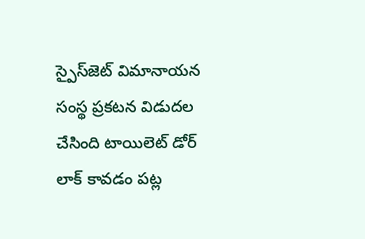స్పైస్‌జెట్ విమానాయ‌న సంస్థ ప్ర‌క‌ట‌న విడుద‌ల చేసింది టాయిలెట్ డోర్ లాక్ కావ‌డం ప‌ట్ల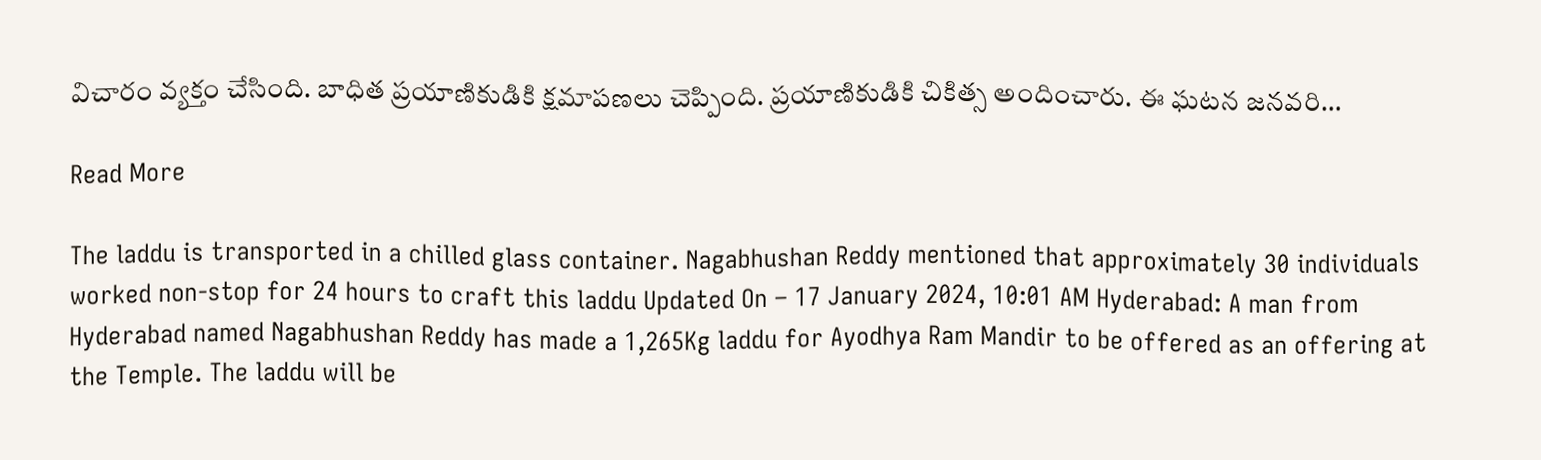విచారం వ్య‌క్తం చేసింది. బాధిత ప్ర‌యాణికుడికి క్ష‌మాప‌ణ‌లు చెప్పింది. ప్ర‌యాణికుడికి చికిత్స అందించారు. ఈ ఘ‌ట‌న జ‌న‌వ‌రి…

Read More

The laddu is transported in a chilled glass container. Nagabhushan Reddy mentioned that approximately 30 individuals worked non-stop for 24 hours to craft this laddu Updated On – 17 January 2024, 10:01 AM Hyderabad: A man from Hyderabad named Nagabhushan Reddy has made a 1,265Kg laddu for Ayodhya Ram Mandir to be offered as an offering at the Temple. The laddu will be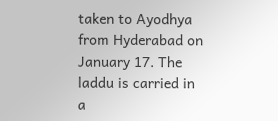taken to Ayodhya from Hyderabad on January 17. The laddu is carried in a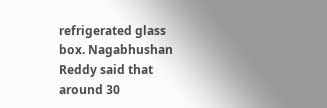refrigerated glass box. Nagabhushan Reddy said that around 30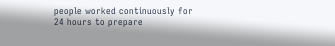people worked continuously for 24 hours to prepare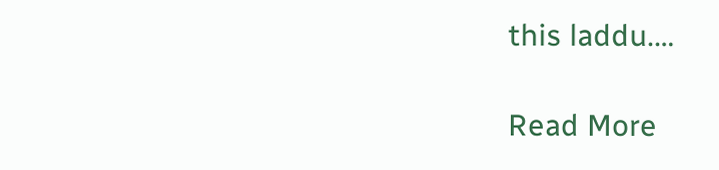this laddu.…

Read More